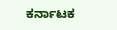ಕರ್ನಾಟಕ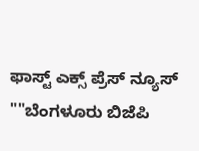ಫಾಸ್ಟ್ ಎಕ್ಸ್ ಪ್ರೆಸ್ ನ್ಯೂಸ್
""ಬೆಂಗಳೂರು ಬಿಜೆಪಿ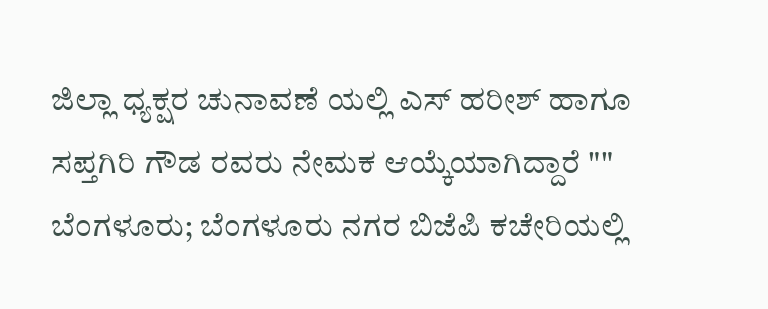ಜಿಲ್ಲಾ ಧ್ಯಕ್ಷರ ಚುನಾವಣೆ ಯಲ್ಲಿ ಎಸ್ ಹರೀಶ್ ಹಾಗೂ ಸಪ್ತಗಿರಿ ಗೌಡ ರವರು ನೇಮಕ ಆಯ್ಕೆಯಾಗಿದ್ದಾರೆ ""
ಬೆಂಗಳೂರು; ಬೆಂಗಳೂರು ನಗರ ಬಿಜೆಪಿ ಕಚೇರಿಯಲ್ಲಿ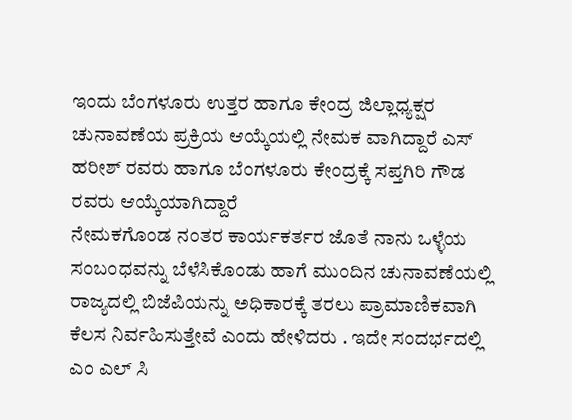ಇಂದು ಬೆಂಗಳೂರು ಉತ್ತರ ಹಾಗೂ ಕೇಂದ್ರ ಜಿಲ್ಲಾಧ್ಯಕ್ಷರ ಚುನಾವಣೆಯ ಪ್ರಕ್ರಿಯ ಆಯ್ಕೆಯಲ್ಲಿ ನೇಮಕ ವಾಗಿದ್ದಾರೆ ಎಸ್ ಹರೀಶ್ ರವರು ಹಾಗೂ ಬೆಂಗಳೂರು ಕೇಂದ್ರಕ್ಕೆ ಸಪ್ತಗಿರಿ ಗೌಡ ರವರು ಆಯ್ಕೆಯಾಗಿದ್ದಾರೆ
ನೇಮಕಗೊಂಡ ನಂತರ ಕಾರ್ಯಕರ್ತರ ಜೊತೆ ನಾನು ಒಳ್ಳೆಯ ಸಂಬಂಧವನ್ನು ಬೆಳೆಸಿಕೊಂಡು ಹಾಗೆ ಮುಂದಿನ ಚುನಾವಣೆಯಲ್ಲಿ ರಾಜ್ಯದಲ್ಲಿ ಬಿಜೆಪಿಯನ್ನು ಅಧಿಕಾರಕ್ಕೆ ತರಲು ಪ್ರಾಮಾಣಿಕವಾಗಿ ಕೆಲಸ ನಿರ್ವಹಿಸುತ್ತೇವೆ ಎಂದು ಹೇಳಿದರು . ಇದೇ ಸಂದರ್ಭದಲ್ಲಿ ಎಂ ಎಲ್ ಸಿ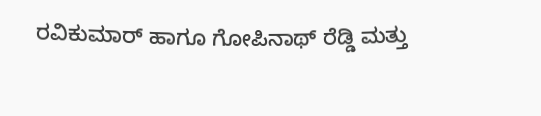ರವಿಕುಮಾರ್ ಹಾಗೂ ಗೋಪಿನಾಥ್ ರೆಡ್ಡಿ ಮತ್ತು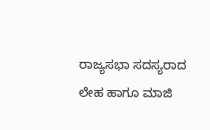ರಾಜ್ಯಸಭಾ ಸದಸ್ಯರಾದ ಲೇಹ ಹಾಗೂ ಮಾಜಿ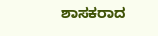ಶಾಸಕರಾದ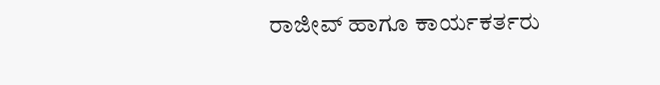ರಾಜೀವ್ ಹಾಗೂ ಕಾರ್ಯಕರ್ತರು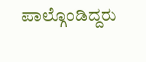ಪಾಲ್ಗೊಂಡಿದ್ದರು